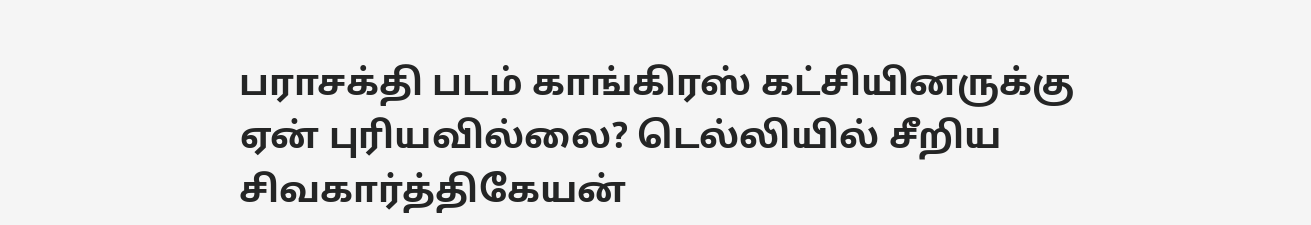பராசக்தி படம் காங்கிரஸ் கட்சியினருக்கு ஏன் புரியவில்லை? டெல்லியில் சீறிய சிவகார்த்திகேயன்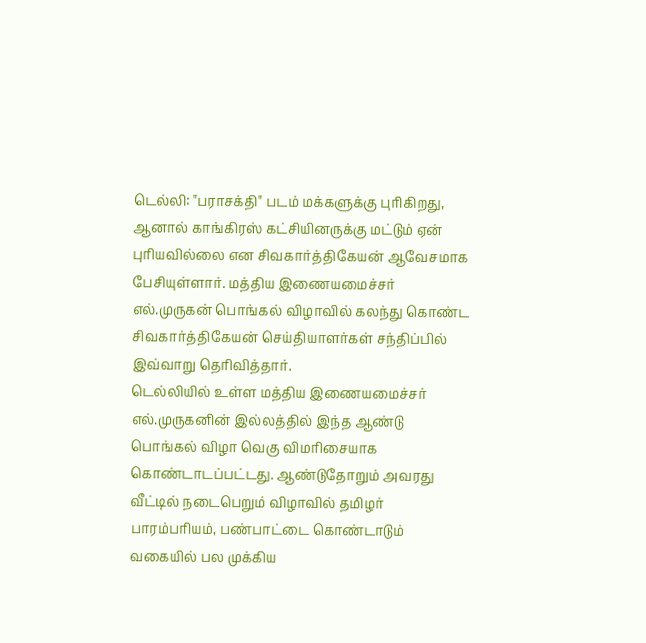டெல்லி: "பராசக்தி" படம் மக்களுக்கு புரிகிறது, ஆனால் காங்கிரஸ் கட்சியினருக்கு மட்டும் ஏன் புரியவில்லை என சிவகார்த்திகேயன் ஆவேசமாக பேசியுள்ளார். மத்திய இணையமைச்சர் எல்.முருகன் பொங்கல் விழாவில் கலந்து கொண்ட சிவகார்த்திகேயன் செய்தியாளர்கள் சந்திப்பில் இவ்வாறு தெரிவித்தார்.
டெல்லியில் உள்ள மத்திய இணையமைச்சர் எல்.முருகனின் இல்லத்தில் இந்த ஆண்டு பொங்கல் விழா வெகு விமரிசையாக கொண்டாடப்பட்டது. ஆண்டுதோறும் அவரது வீட்டில் நடைபெறும் விழாவில் தமிழர் பாரம்பரியம், பண்பாட்டை கொண்டாடும் வகையில் பல முக்கிய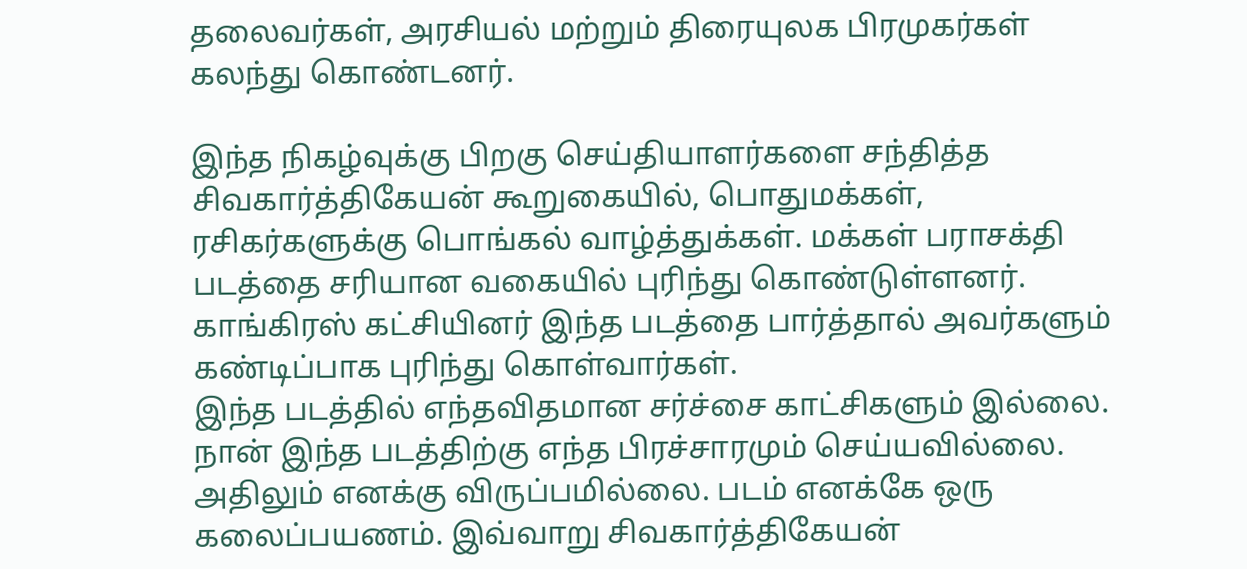தலைவர்கள், அரசியல் மற்றும் திரையுலக பிரமுகர்கள் கலந்து கொண்டனர்.

இந்த நிகழ்வுக்கு பிறகு செய்தியாளர்களை சந்தித்த சிவகார்த்திகேயன் கூறுகையில், பொதுமக்கள், ரசிகர்களுக்கு பொங்கல் வாழ்த்துக்கள். மக்கள் பராசக்தி படத்தை சரியான வகையில் புரிந்து கொண்டுள்ளனர். காங்கிரஸ் கட்சியினர் இந்த படத்தை பார்த்தால் அவர்களும் கண்டிப்பாக புரிந்து கொள்வார்கள்.
இந்த படத்தில் எந்தவிதமான சர்ச்சை காட்சிகளும் இல்லை. நான் இந்த படத்திற்கு எந்த பிரச்சாரமும் செய்யவில்லை. அதிலும் எனக்கு விருப்பமில்லை. படம் எனக்கே ஒரு கலைப்பயணம். இவ்வாறு சிவகார்த்திகேயன்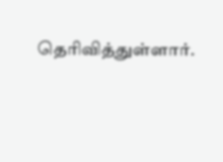தெரிவித்துள்ளார்.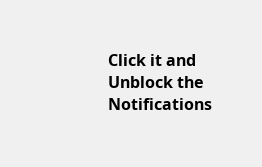Click it and Unblock the Notifications